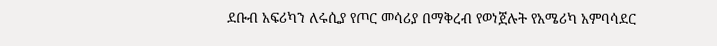ደቡብ አፍሪካን ለሩሲያ የጦር መሳሪያ በማቅረብ የወነጀሉት የአሜሪካ አምባሳደር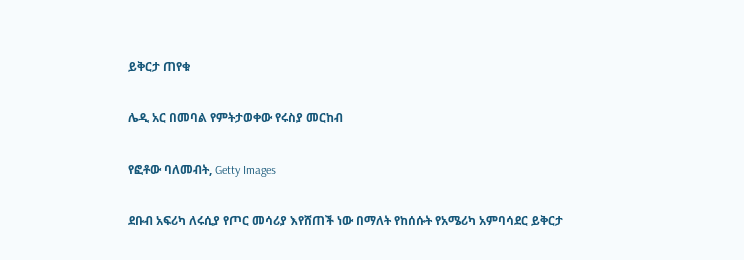ይቅርታ ጠየቁ

ሌዲ አር በመባል የምትታወቀው የሩስያ መርከብ

የፎቶው ባለመብት, Getty Images

ደቡብ አፍሪካ ለሩሲያ የጦር መሳሪያ እየሸጠች ነው በማለት የከሰሱት የአሜሪካ አምባሳደር ይቅርታ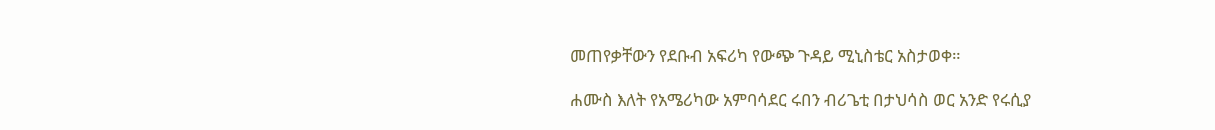መጠየቃቸውን የደቡብ አፍሪካ የውጭ ጉዳይ ሚኒስቴር አስታወቀ።

ሐሙስ እለት የአሜሪካው አምባሳደር ሩበን ብሪጌቲ በታህሳስ ወር አንድ የሩሲያ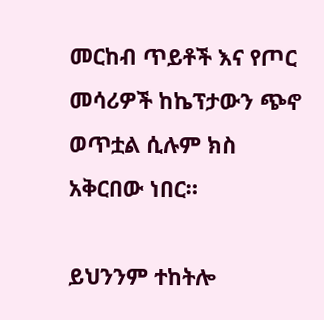መርከብ ጥይቶች እና የጦር መሳሪዎች ከኬፕታውን ጭኖ ወጥቷል ሲሉም ክስ አቅርበው ነበር።

ይህንንም ተከትሎ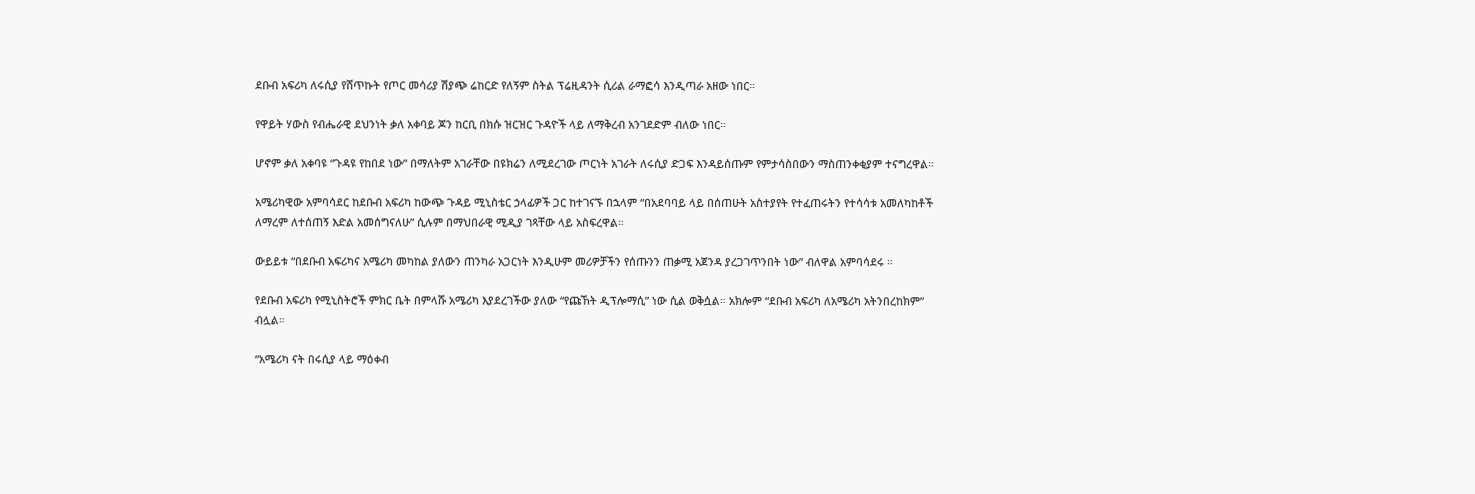ደቡብ አፍሪካ ለሩሲያ የሸጥኩት የጦር መሳሪያ ሽያጭ ሬከርድ የለኝም ስትል ፕሬዚዳንት ሲሪል ራማፎሳ እንዲጣራ አዘው ነበር።

የዋይት ሃውስ የብሔራዊ ደህንነት ቃለ አቀባይ ጆን ከርቢ በክሱ ዝርዝር ጉዳዮች ላይ ለማቅረብ አንገደድም ብለው ነበር።

ሆኖም ቃለ አቀባዩ “ጉዳዩ የከበደ ነው” በማለትም አገራቸው በዩክሬን ለሚደረገው ጦርነት አገራት ለሩሲያ ድጋፍ እንዳይሰጡም የምታሳስበውን ማስጠንቀቂያም ተናግረዋል።

አሜሪካዊው አምባሳደር ከደቡብ አፍሪካ ከውጭ ጉዳይ ሚኒስቴር ኃላፊዎች ጋር ከተገናኙ በኋላም “በአደባባይ ላይ በሰጠሁት አስተያየት የተፈጠሩትን የተሳሳቱ አመለካከቶች ለማረም ለተሰጠኝ እድል አመሰግናለሁ” ሲሉም በማህበራዊ ሚዲያ ገጻቸው ላይ አስፍረዋል።

ውይይቱ “በደቡብ አፍሪካና አሜሪካ መካከል ያለውን ጠንካራ አጋርነት እንዲሁም መሪዎቻችን የሰጡንን ጠቃሚ አጀንዳ ያረጋገጥንበት ነው” ብለዋል አምባሳደሩ ።

የደቡብ አፍሪካ የሚኒስትሮች ምክር ቤት በምላሹ አሜሪካ እያደረገችው ያለው “የጩኸት ዲፕሎማሲ” ነው ሲል ወቅሷል። አክሎም “ደቡብ አፍሪካ ለአሜሪካ አትንበረከክም” ብሏል።

“አሜሪካ ናት በሩሲያ ላይ ማዕቀብ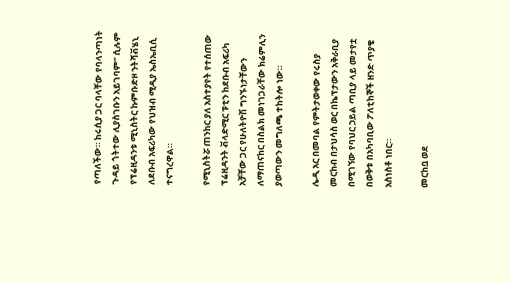የጣለችው። ከሩሲያ ጋር ባላቸው የባላንጣነት ጉዳይ ጎትተው ሊያስገቡን አይገባም” ሲሉም የፕሬዚዳንቱ ሚኒስትር ኩምቡድዞ ንትሻቭሄኒ ለደቡብ አፍሪካው የህዝብ ሚዲያ ኤስኤቢሲ ተናግረዋል።

የሚኒስትሯ ጠንከር ያለ አስተያየት የተሰጠው ፕሬዚዳንት ቭላድሚር ፑቲን ከደቡብ አፍሪካ አቻቸው ጋር የሁለትዮሽ ግንኙነታቸውን ለማጠናከር በስልክ መነገጋራቸው ክሬምሊን ያወጣውን መግለጫ ተከትሎ ነው።

ሌዲ አር በመባል የምትታወቀው የሩስያ መርከብ በታህሳስ ወር በኬፕታውን አቅራቢያ በሚገኘው የባህር ኃይል ጣቢያ ላይ መታየቷ በወቅቱ በአካባቢው ፖለቲከኞች ዘንድ ጥያቄ አስነስቶ ነበር።

መርከቧ ወደ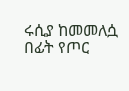ሩሲያ ከመመለሷ በፊት የጦር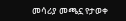መሳሪያ መጫኗ የታወቀ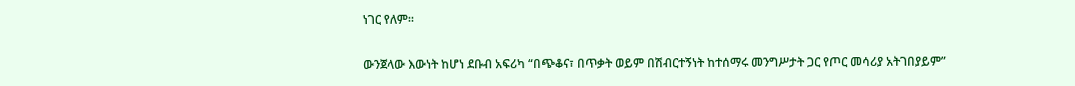ነገር የለም።

ውንጀላው እውነት ከሆነ ደቡብ አፍሪካ “በጭቆና፣ በጥቃት ወይም በሽብርተኝነት ከተሰማሩ መንግሥታት ጋር የጦር መሳሪያ አትገበያይም”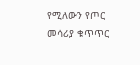የሚለውን የጦር መሳሪያ ቁጥጥር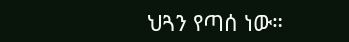ህጓን የጣሰ ነው።